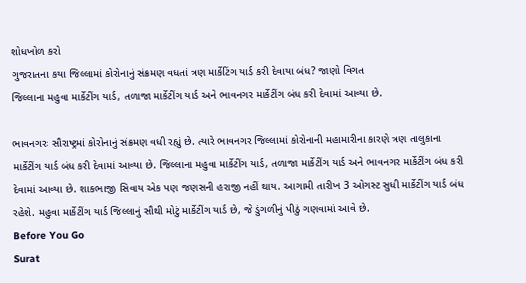શોધખોળ કરો
ગુજરાતના કયા જિલ્લામાં કોરોનાનું સંક્રમણ વધતાં ત્રણ માર્કેટિંગ યાર્ડ કરી દેવાયા બંધ? જાણો વિગત
જિલ્લાના મહુવા માર્કેટીંગ યાર્ડ, તળાજા માર્કેટીંગ યાર્ડ અને ભાવનગર માર્કેટીંગ બંધ કરી દેવામાં આવ્યા છે.

ભાવનગરઃ સૌરાષ્ટ્રમાં કોરોનાનું સંક્રમણ વધી રહ્યું છે. ત્યારે ભાવનગર જિલ્લામાં કોરોનાની મહામારીના કારણે ત્રણ તાલુકાના માર્કેટીંગ યાર્ડ બંધ કરી દેવામાં આવ્યા છે. જિલ્લાના મહુવા માર્કેટીંગ યાર્ડ, તળાજા માર્કેટીંગ યાર્ડ અને ભાવનગર માર્કેટીંગ બંધ કરી દેવામાં આવ્યા છે. શાકભાજી સિવાય એક પણ જણસની હરાજી નહીં થાય. આગામી તારીખ 3 ઓગસ્ટ સુધી માર્કેટીંગ યાર્ડ બંધ રહેશે. મહુવા માર્કેટીંગ યાર્ડ જિલ્લાનું સૌથી મોટું માર્કેટીંગ યાર્ડ છે, જે ડુંગળીનું પીઠું ગણવામાં આવે છે.
Before You Go
Surat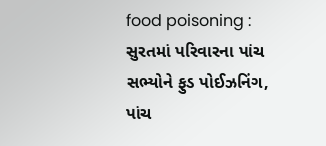food poisoning : સુરતમાં પરિવારના પાંચ સભ્યોને ફુડ પોઈઝનિંગ, પાંચ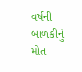વર્ષની બાળકીનું મોત